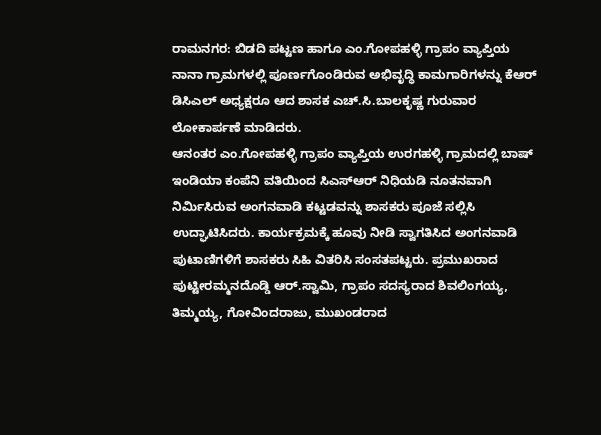ರಾಮನಗರ: ಬಿಡದಿ ಪಟ್ಟಣ ಹಾಗೂ ಎಂ.ಗೋಪಹಳ್ಳಿ ಗ್ರಾಪಂ ವ್ಯಾಪ್ತಿಯ ನಾನಾ ಗ್ರಾಮಗಳಲ್ಲಿ ಪೂರ್ಣಗೊಂಡಿರುವ ಅಭಿವೃದ್ಧಿ ಕಾಮಗಾರಿಗಳನ್ನು ಕೆಆರ್ ಡಿಸಿಎಲ್ ಅಧ್ಯಕ್ಷರೂ ಆದ ಶಾಸಕ ಎಚ್.ಸಿ.ಬಾಲಕೃಷ್ಣ ಗುರುವಾರ ಲೋಕಾರ್ಪಣೆ ಮಾಡಿದರು.
ಆನಂತರ ಎಂ.ಗೋಪಹಳ್ಳಿ ಗ್ರಾಪಂ ವ್ಯಾಪ್ತಿಯ ಉರಗಹಳ್ಳಿ ಗ್ರಾಮದಲ್ಲಿ ಬಾಷ್ ಇಂಡಿಯಾ ಕಂಪೆನಿ ವತಿಯಿಂದ ಸಿಎಸ್ಆರ್ ನಿಧಿಯಡಿ ನೂತನವಾಗಿ ನಿರ್ಮಿಸಿರುವ ಅಂಗನವಾಡಿ ಕಟ್ಟಡವನ್ನು ಶಾಸಕರು ಪೂಜೆ ಸಲ್ಲಿಸಿ ಉದ್ಘಾಟಿಸಿದರು. ಕಾರ್ಯಕ್ರಮಕ್ಕೆ ಹೂವು ನೀಡಿ ಸ್ವಾಗತಿಸಿದ ಅಂಗನವಾಡಿ ಪುಟಾಣಿಗಳಿಗೆ ಶಾಸಕರು ಸಿಹಿ ವಿತರಿಸಿ ಸಂಸತಪಟ್ಟರು. ಪ್ರಮುಖರಾದ ಪುಟ್ಟೀರಮ್ಮನದೊಡ್ಡಿ ಆರ್.ಸ್ವಾಮಿ, ಗ್ರಾಪಂ ಸದಸ್ಯರಾದ ಶಿವಲಿಂಗಯ್ಯ, ತಿಮ್ಮಯ್ಯ, ಗೋವಿಂದರಾಜು, ಮುಖಂಡರಾದ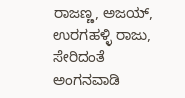ರಾಜಣ್ಣ, ಅಜಯ್, ಉರಗಹಳ್ಳಿ ರಾಜು, ಸೇರಿದಂತೆ ಅಂಗನವಾಡಿ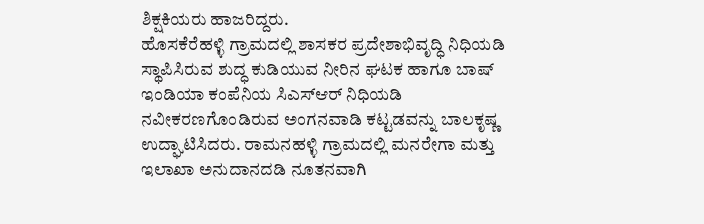ಶಿಕ್ಷಕಿಯರು ಹಾಜರಿದ್ದರು.
ಹೊಸಕೆರೆಹಳ್ಳಿ ಗ್ರಾಮದಲ್ಲಿ ಶಾಸಕರ ಪ್ರದೇಶಾಭಿವೃದ್ಧಿ ನಿಧಿಯಡಿ ಸ್ಥಾಪಿಸಿರುವ ಶುದ್ಧ ಕುಡಿಯುವ ನೀರಿನ ಘಟಕ ಹಾಗೂ ಬಾಷ್ ಇಂಡಿಯಾ ಕಂಪೆನಿಯ ಸಿಎಸ್ಆರ್ ನಿಧಿಯಡಿ ನವೀಕರಣಗೊಂಡಿರುವ ಅಂಗನವಾಡಿ ಕಟ್ಟಡವನ್ನು ಬಾಲಕೃಷ್ಣ ಉದ್ಘಾಟಿಸಿದರು. ರಾಮನಹಳ್ಳಿ ಗ್ರಾಮದಲ್ಲಿ ಮನರೇಗಾ ಮತ್ತು ಇಲಾಖಾ ಅನುದಾನದಡಿ ನೂತನವಾಗಿ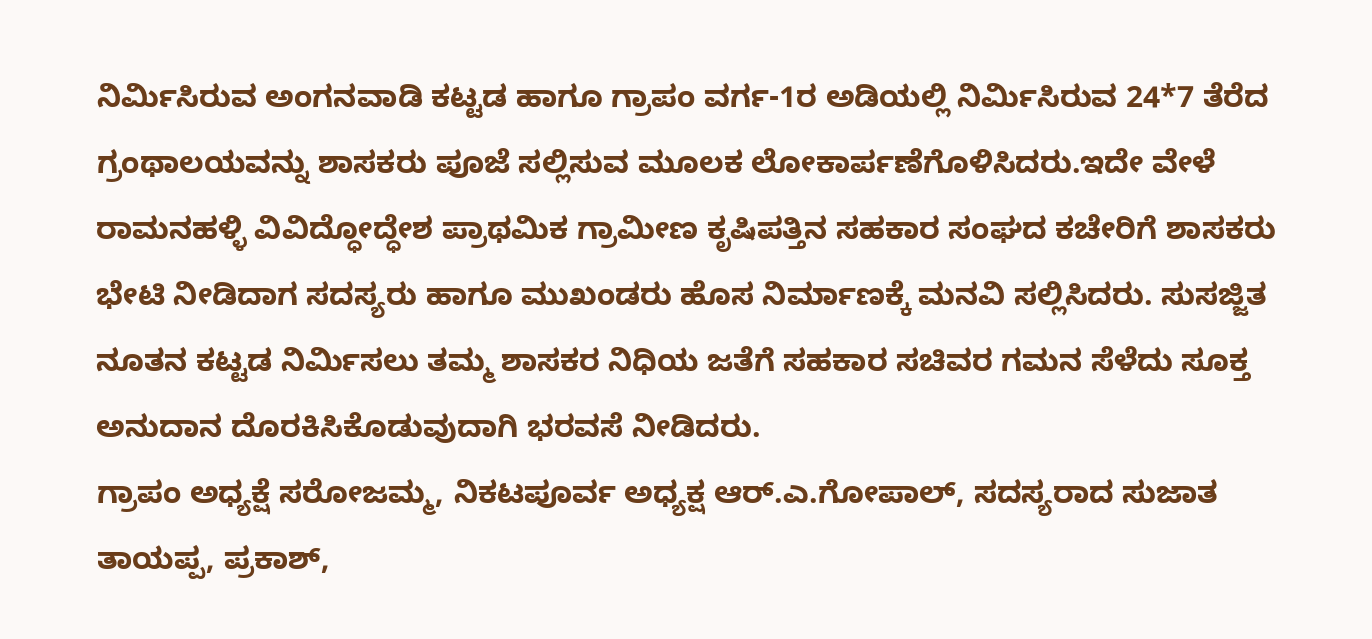ನಿರ್ಮಿಸಿರುವ ಅಂಗನವಾಡಿ ಕಟ್ಟಡ ಹಾಗೂ ಗ್ರಾಪಂ ವರ್ಗ-1ರ ಅಡಿಯಲ್ಲಿ ನಿರ್ಮಿಸಿರುವ 24*7 ತೆರೆದ ಗ್ರಂಥಾಲಯವನ್ನು ಶಾಸಕರು ಪೂಜೆ ಸಲ್ಲಿಸುವ ಮೂಲಕ ಲೋಕಾರ್ಪಣೆಗೊಳಿಸಿದರು.ಇದೇ ವೇಳೆ ರಾಮನಹಳ್ಳಿ ವಿವಿದ್ಧೋದ್ಧೇಶ ಪ್ರಾಥಮಿಕ ಗ್ರಾಮೀಣ ಕೃಷಿಪತ್ತಿನ ಸಹಕಾರ ಸಂಘದ ಕಚೇರಿಗೆ ಶಾಸಕರು ಭೇಟಿ ನೀಡಿದಾಗ ಸದಸ್ಯರು ಹಾಗೂ ಮುಖಂಡರು ಹೊಸ ನಿರ್ಮಾಣಕ್ಕೆ ಮನವಿ ಸಲ್ಲಿಸಿದರು. ಸುಸಜ್ಜಿತ ನೂತನ ಕಟ್ಟಡ ನಿರ್ಮಿಸಲು ತಮ್ಮ ಶಾಸಕರ ನಿಧಿಯ ಜತೆಗೆ ಸಹಕಾರ ಸಚಿವರ ಗಮನ ಸೆಳೆದು ಸೂಕ್ತ ಅನುದಾನ ದೊರಕಿಸಿಕೊಡುವುದಾಗಿ ಭರವಸೆ ನೀಡಿದರು.
ಗ್ರಾಪಂ ಅಧ್ಯಕ್ಷೆ ಸರೋಜಮ್ಮ, ನಿಕಟಪೂರ್ವ ಅಧ್ಯಕ್ಷ ಆರ್.ಎ.ಗೋಪಾಲ್, ಸದಸ್ಯರಾದ ಸುಜಾತ ತಾಯಪ್ಪ, ಪ್ರಕಾಶ್,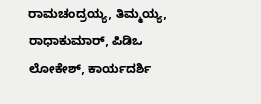ರಾಮಚಂದ್ರಯ್ಯ, ತಿಮ್ಮಯ್ಯ, ರಾಧಾಕುಮಾರ್, ಪಿಡಿಒ ಲೋಕೇಶ್, ಕಾರ್ಯದರ್ಶಿ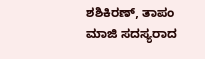ಶಶಿಕಿರಣ್, ತಾಪಂ ಮಾಜಿ ಸದಸ್ಯರಾದ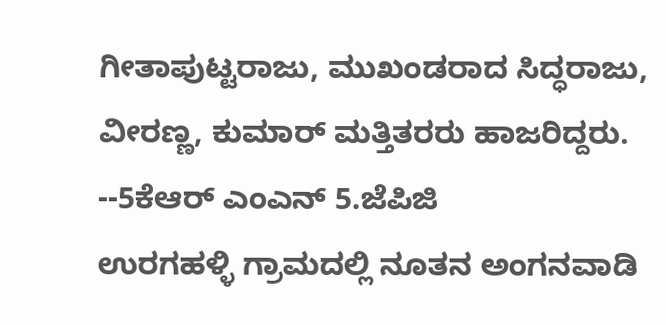ಗೀತಾಪುಟ್ಟರಾಜು, ಮುಖಂಡರಾದ ಸಿದ್ಧರಾಜು, ವೀರಣ್ಣ, ಕುಮಾರ್ ಮತ್ತಿತರರು ಹಾಜರಿದ್ದರು.
--5ಕೆಆರ್ ಎಂಎನ್ 5.ಜೆಪಿಜಿ
ಉರಗಹಳ್ಳಿ ಗ್ರಾಮದಲ್ಲಿ ನೂತನ ಅಂಗನವಾಡಿ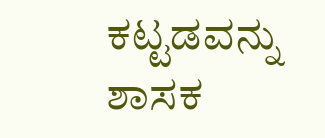ಕಟ್ಟಡವನ್ನು ಶಾಸಕ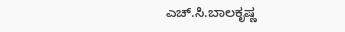ಎಚ್.ಸಿ.ಬಾಲಕೃಷ್ಣ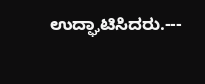ಉದ್ಘಾಟಿಸಿದರು.---